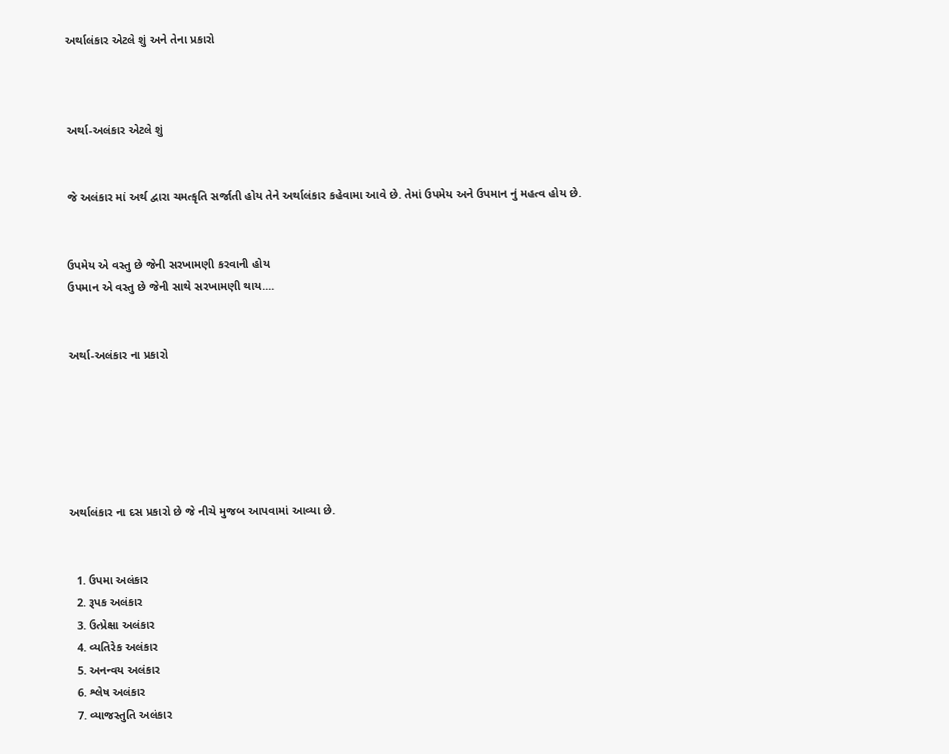અર્થાલંકાર એટલે શું અને તેના પ્રકારો



અર્થા-અલંકાર એટલે શું


જે અલંકાર માં અર્થ દ્વારા ચમત્કૃતિ સર્જાતી હોય તેને અર્થાલંકાર કહેવામા આવે છે. તેમાં ઉપમેય અને ઉપમાન નું મહત્વ હોય છે.


ઉપમેય એ વસ્તુ છે જેની સરખામણી કરવાની હોય
ઉપમાન એ વસ્તુ છે જેની સાથે સરખામણી થાય....


અર્થા-અલંકાર ના પ્રકારો






અર્થાલંકાર ના દસ પ્રકારો છે જે નીચે મુજબ આપવામાં આવ્યા છે.


  1. ઉપમા અલંકાર
  2. રૂપક અલંકાર
  3. ઉત્પ્રેક્ષા અલંકાર
  4. વ્યતિરેક અલંકાર
  5. અનન્વય અલંકાર
  6. શ્લેષ અલંકાર
  7. વ્યાજસ્તુતિ અલંકાર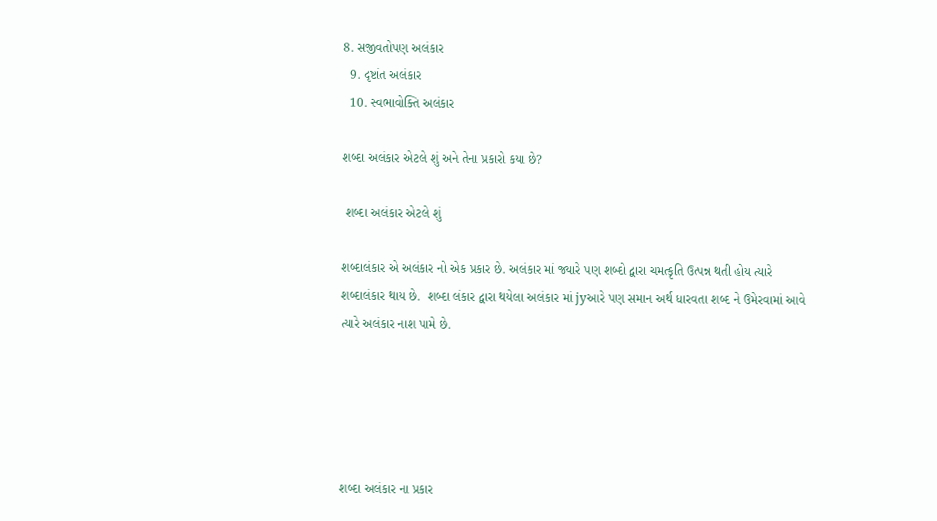8. સજીવતોપણ અલંકાર
  9. દૃષ્ટાંત અલંકાર
  10. સ્વભાવોક્તિ અલંકાર

શબ્દા અલંકાર એટલે શું અને તેના પ્રકારો કયા છે?

 શબ્દા અલંકાર એટલે શું

શબ્દાલંકાર એ અલંકાર નો એક પ્રકાર છે. અલંકાર માં જ્યારે પણ શબ્દો દ્વારા ચમત્કૃતિ ઉત્પન્ન થતી હોય ત્યારે શબ્દાલંકાર થાય છે.  શબ્દા લંકાર દ્વારા થયેલા અલંકાર માં jyઆરે પણ સમાન અર્થ ધારવતા શબ્દ ને ઉમેરવામાં આવે ત્યારે અલંકાર નાશ પામે છે.





શબ્દા અલંકાર ના પ્રકાર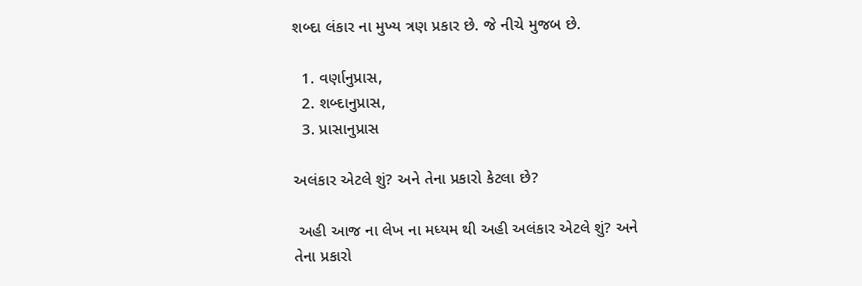શબ્દા લંકાર ના મુખ્ય ત્રણ પ્રકાર છે. જે નીચે મુજબ છે.

  1. વર્ણાનુપ્રાસ,
  2. શબ્દાનુપ્રાસ,
  3. પ્રાસાનુપ્રાસ

અલંકાર એટલે શું? અને તેના પ્રકારો કેટલા છે?

 અહી આજ ના લેખ ના મધ્યમ થી અહી અલંકાર એટલે શું? અને તેના પ્રકારો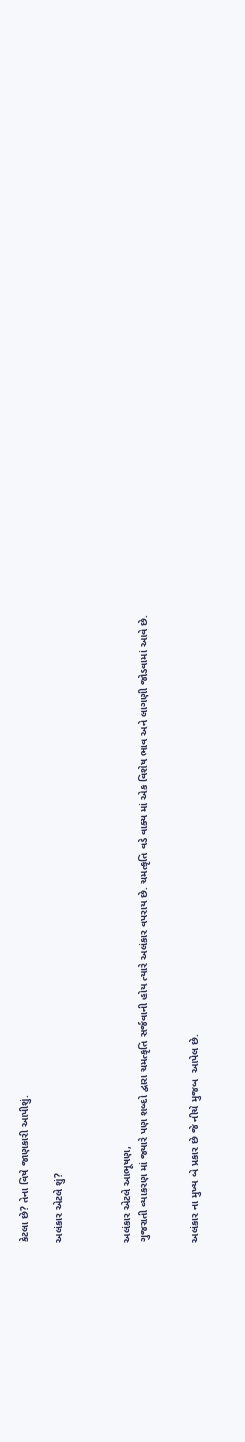કેટલા છે? તેના વિષે જાણકારી આપીશું.

અલંકાર એટલે શું?



અલંકાર એટલે આભૂષણ,
ગુજરાતી વ્યાકરણ માં જ્યારે પણ શબ્દો દ્વારા ચમત્કૃતિ સર્જવાની હોય ત્યારે અલંકાર વપરાય છે. ચમત્કૃતિ વડે વાક્ય માં એક વિશેષ ભાવ અને લાગણી જોડવામાં આવે છે.


અલંકાર ના મુખ્ય બે પ્રકાર છે જે નીચે મુજબ  આપેલ છે.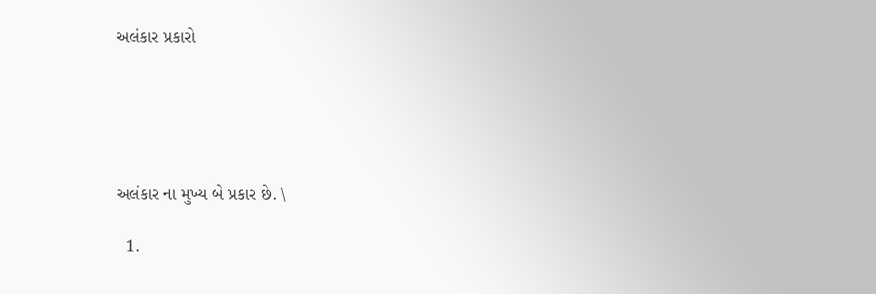અલંકાર પ્રકારો





અલંકાર ના મુખ્ય બે પ્રકાર છે. \

  1.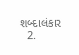શબ્દાલંકાર
  2.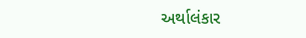અર્થાલંકાર